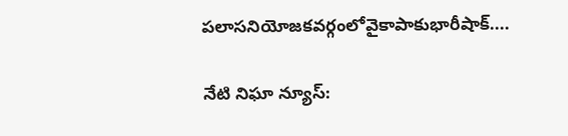పలాసనియోజకవర్గంలోవైకాపాకుభారీషాక్....

నేటి నిఘా న్యూస్: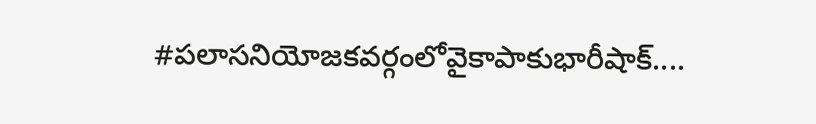#పలాసనియోజకవర్గంలోవైకాపాకుభారీషాక్....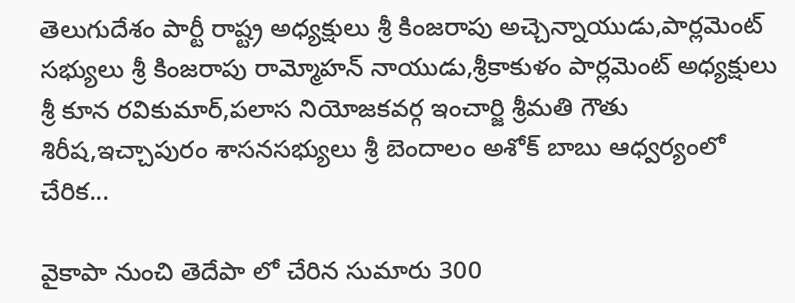తెలుగుదేశం పార్టీ రాష్ట్ర అధ్యక్షులు శ్రీ కింజరాపు అచ్చెన్నాయుడు,పార్లమెంట్ సభ్యులు శ్రీ కింజరాపు రామ్మోహన్ నాయుడు,శ్రీకాకుళం పార్లమెంట్ అధ్యక్షులు శ్రీ కూన రవికుమార్,పలాస నియోజకవర్గ ఇంచార్జి శ్రీమతి గౌతు శిరీష,ఇచ్చాపురం శాసనసభ్యులు శ్రీ బెందాలం అశోక్ బాబు ఆధ్వర్యంలో చేరిక...

వైకాపా నుంచి తెదేపా లో చేరిన సుమారు 300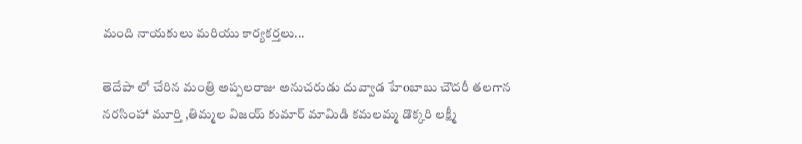మంది నాయకులు మరియు కార్యకర్తలు...

తెదేపా లో చేరిన మంత్రి అప్పలరాజు అనుచరుడు దువ్వాడ హేoబాబు చౌదరీ తలగాన నరసింహా మూర్తి ,తిమ్మల విజయ్ కుమార్ మామిడి కమలమ్మ డొక్కరి లక్ష్మీ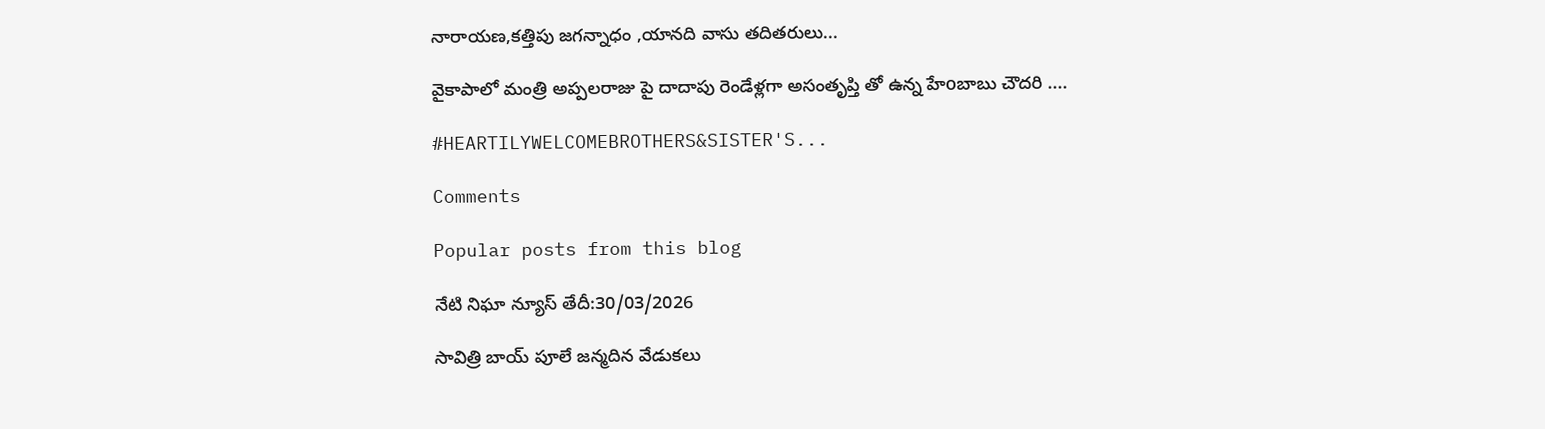నారాయణ,కత్తిపు జగన్నాధం ,యానది వాసు తదితరులు...

వైకాపాలో మంత్రి అప్పలరాజు పై దాదాపు రెండేళ్లగా అసంతృప్తి తో ఉన్న హేoబాబు చౌదరి ....

#HEARTILYWELCOMEBROTHERS&SISTER'S...

Comments

Popular posts from this blog

నేటి నిఘా న్యూస్ తేదీ:30/03/2026

సావిత్రి బాయ్ పూలే జన్మదిన వేడుకలు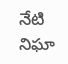నేటి నిఘా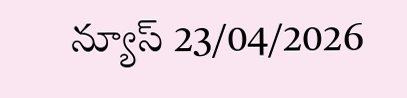న్యూస్ 23/04/2026